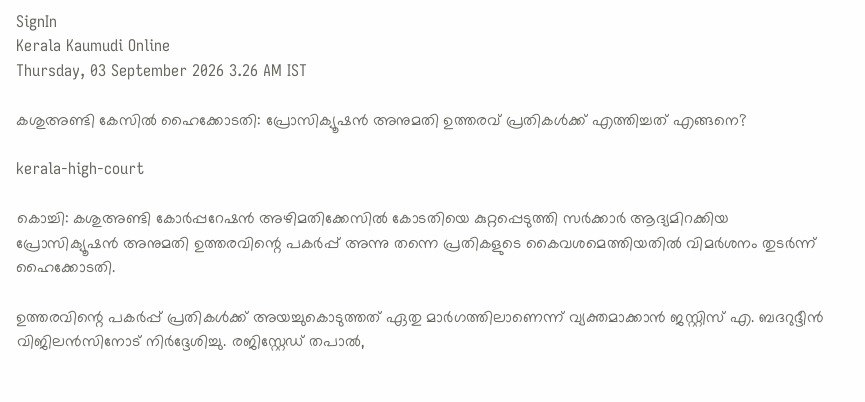SignIn
Kerala Kaumudi Online
Thursday, 03 September 2026 3.26 AM IST

കശുഅണ്ടി കേസിൽ ഹൈക്കോടതി: പ്രോസിക്യൂഷൻ അനുമതി ഉത്തരവ് പ്രതികൾക്ക് എത്തിച്ചത് എങ്ങനെ?

kerala-high-court

കൊച്ചി: കശുഅണ്ടി കോർപ്പറേഷൻ അഴിമതിക്കേസിൽ കോടതിയെ കുറ്റപ്പെടുത്തി സർക്കാർ ആദ്യമിറക്കിയ പ്രോസിക്യൂഷൻ അനുമതി ഉത്തരവിന്റെ പകർപ്പ് അന്നു തന്നെ പ്രതികളുടെ കൈവശമെത്തിയതിൽ വിമർശനം തുടർന്ന് ഹൈക്കോടതി.

ഉത്തരവിന്റെ പകർപ്പ് പ്രതികൾക്ക് അയച്ചുകൊടുത്തത് ഏതു മാർഗത്തിലാണെന്ന് വ്യക്തമാക്കാൻ ജസ്റ്റിസ് എ. ബദറുദ്ദീൻ വിജിലൻസിനോട് നിർദ്ദേശിച്ചു. രജിസ്റ്റേഡ് തപാൽ,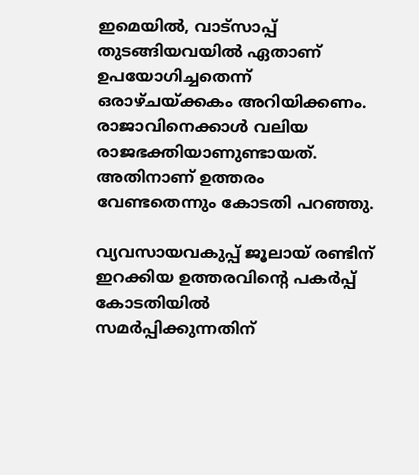ഇമെയിൽ, വാട്സാപ്പ് തുടങ്ങിയവയിൽ ഏതാണ് ഉപയോഗിച്ചതെന്ന് ഒരാഴ്ചയ്ക്കകം അറിയിക്കണം. രാജാവിനെക്കാൾ വലിയ രാജഭക്തിയാണുണ്ടായത്. അതിനാണ് ഉത്തരം വേണ്ടതെന്നും കോടതി പറഞ്ഞു.

വ്യവസായവകുപ്പ് ജൂലായ് രണ്ടിന് ഇറക്കിയ ഉത്തരവിന്റെ പകർപ്പ് കോടതിയിൽ സമർപ്പിക്കുന്നതിന്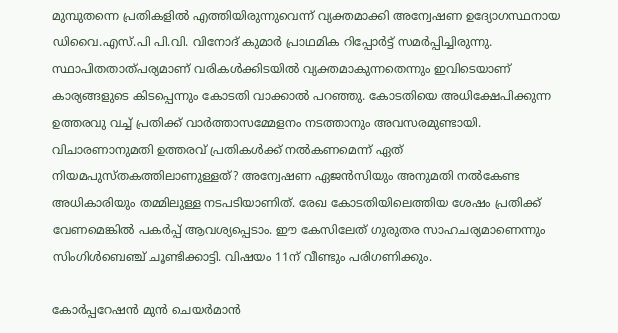മുമ്പുതന്നെ പ്രതികളിൽ എത്തിയിരുന്നുവെന്ന് വ്യക്തമാക്കി അന്വേഷണ ഉദ്യോഗസ്ഥനായ ഡിവൈ.എസ്.പി പി.വി. വിനോദ് കുമാർ പ്രാഥമിക റിപ്പോർട്ട് സമർപ്പിച്ചിരുന്നു. സ്ഥാപിതതാത്പര്യമാണ് വരികൾക്കിടയിൽ വ്യക്തമാകുന്നതെന്നും ഇവിടെയാണ് കാര്യങ്ങളുടെ കിടപ്പെന്നും കോടതി വാക്കാൽ പറഞ്ഞു. കോടതിയെ അധിക്ഷേപിക്കുന്ന ഉത്തരവു വച്ച് പ്രതിക്ക് വാർത്താസമ്മേളനം നടത്താനും അവസരമുണ്ടായി. വിചാരണാനുമതി ഉത്തരവ് പ്രതികൾക്ക് നൽകണമെന്ന് ഏത് നിയമപുസ്തകത്തിലാണുള്ളത്? അന്വേഷണ ഏജൻസിയും അനുമതി നൽകേണ്ട അധികാരിയും തമ്മിലുള്ള നടപടിയാണിത്. രേഖ കോടതിയിലെത്തിയ ശേഷം പ്രതിക്ക് വേണമെങ്കിൽ പകർപ്പ് ആവശ്യപ്പെടാം. ഈ കേസിലേത് ഗുരുതര സാഹചര്യമാണെന്നും സിംഗിൾബെഞ്ച് ചൂണ്ടിക്കാട്ടി. വിഷയം 11ന് വീണ്ടും പരിഗണിക്കും.

കോർപ്പറേഷൻ മുൻ ചെയർമാൻ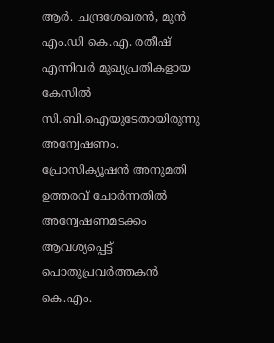ആർ. ചന്ദ്രശേഖരൻ, മുൻ എം.ഡി കെ.എ. രതീഷ് എന്നിവർ മുഖ്യപ്രതികളായ കേസിൽ സി.ബി.ഐയുടേതായിരുന്നു അന്വേഷണം. പ്രോസിക്യൂഷൻ അനുമതി ഉത്തരവ് ചോർന്നതിൽ അന്വേഷണമടക്കം ആവശ്യപ്പെട്ട് പൊതുപ്രവർത്തകൻ കെ.എം.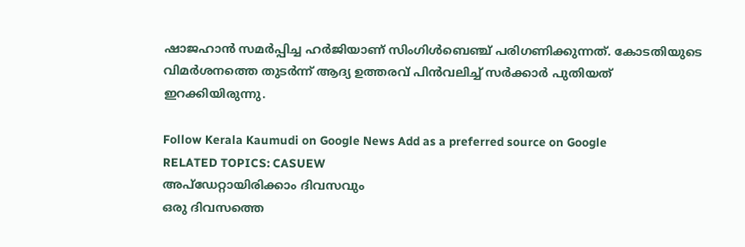ഷാജഹാൻ സമർപ്പിച്ച ഹർജിയാണ് സിംഗിൾബെഞ്ച് പരിഗണിക്കുന്നത്. കോടതിയുടെ വിമർശനത്തെ തുടർന്ന് ആദ്യ ഉത്തരവ് പിൻവലിച്ച് സർക്കാർ പുതിയത് ഇറക്കിയിരുന്നു.

Follow Kerala Kaumudi on Google News Add as a preferred source on Google
RELATED TOPICS: CASUEW
അപ്ഡേറ്റായിരിക്കാം ദിവസവും
ഒരു ദിവസത്തെ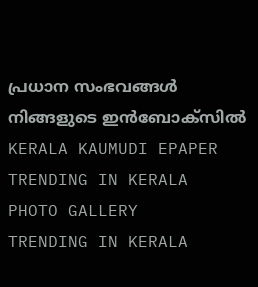പ്രധാന സംഭവങ്ങൾ നിങ്ങളുടെ ഇൻബോക്സിൽ
KERALA KAUMUDI EPAPER
TRENDING IN KERALA
PHOTO GALLERY
TRENDING IN KERALA